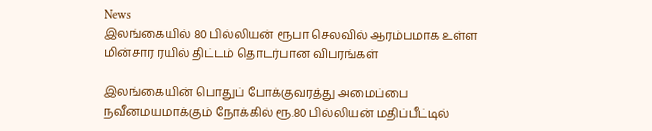News
இலங்கையில் 80 பில்லியன் ரூபா செலவில் ஆரம்பமாக உள்ள மின்சார ரயில் திட்டம் தொடர்பான விபரங்கள்

இலங்கையின் பொதுப் போக்குவரத்து அமைப்பை நவீனமயமாக்கும் நோக்கில் ரூ.80 பில்லியன் மதிப்பீட்டில்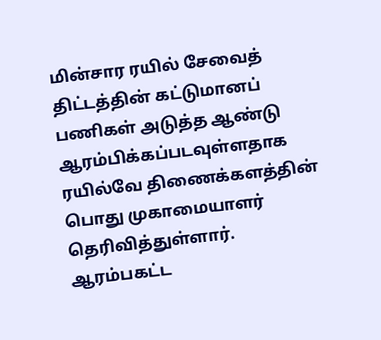மின்சார ரயில் சேவைத் திட்டத்தின் கட்டுமானப் பணிகள் அடுத்த ஆண்டு ஆரம்பிக்கப்படவுள்ளதாக ரயில்வே திணைக்களத்தின் பொது முகாமையாளர் தெரிவித்துள்ளார்.
ஆரம்பகட்ட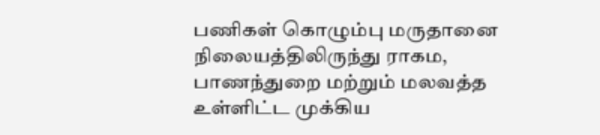பணிகள் கொழும்பு மருதானை நிலையத்திலிருந்து ராகம, பாணந்துறை மற்றும் மலவத்த உள்ளிட்ட முக்கிய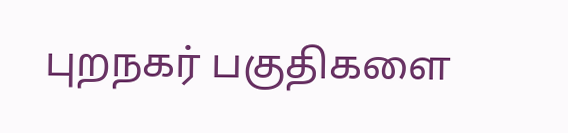புறநகர் பகுதிகளை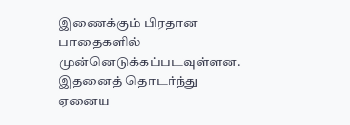இணைக்கும் பிரதான பாதைகளில் முன்னெடுக்கப்படவுள்ளன.
இதனைத் தொடர்ந்து ஏனைய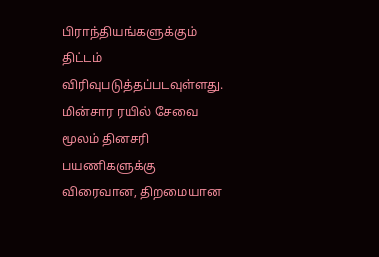பிராந்தியங்களுக்கும் திட்டம் விரிவுபடுத்தப்படவுள்ளது. மின்சார ரயில் சேவை மூலம் தினசரி பயணிகளுக்கு விரைவான, திறமையான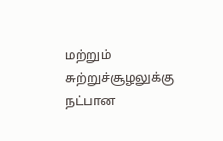மற்றும் சுற்றுச்சூழலுக்கு நட்பான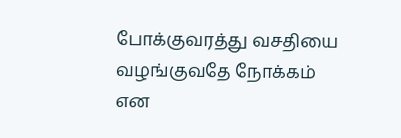போக்குவரத்து வசதியை வழங்குவதே நோக்கம் என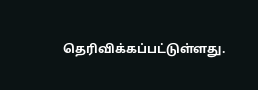தெரிவிக்கப்பட்டுள்ளது.